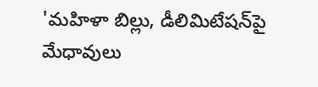'మహిళా బిల్లు, డీలిమిటేషన్‌పై మేధావులు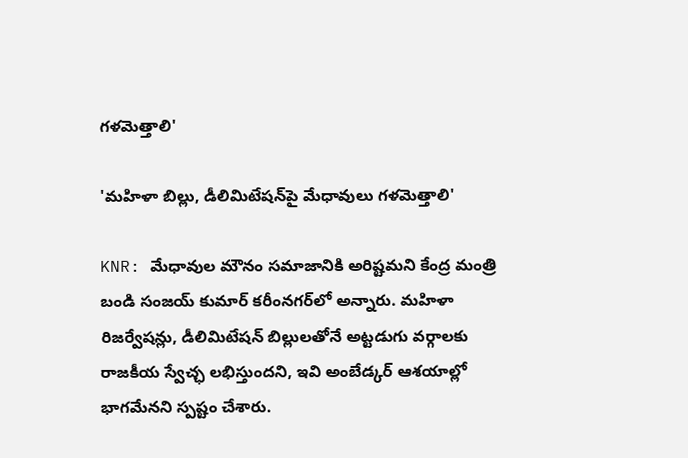గళమెత్తాలి'

'మహిళా బిల్లు, డీలిమిటేషన్‌పై మేధావులు గళమెత్తాలి'

KNR: మేధావుల మౌనం సమాజానికి అరిష్టమని కేంద్ర మంత్రి బండి సంజయ్ కుమార్ కరీంనగర్‌లో అన్నారు. మహిళా రిజర్వేషన్లు, డీలిమిటేషన్ బిల్లులతోనే అట్టడుగు వర్గాలకు రాజకీయ స్వేచ్ఛ లభిస్తుందని, ఇవి అంబేడ్కర్ ఆశయాల్లో భాగమేనని స్పష్టం చేశారు.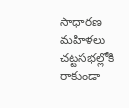సాధారణ మహిళలు చట్టసభల్లోకి రాకుండా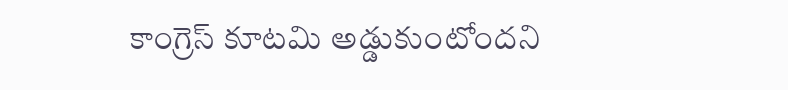కాంగ్రెస్ కూటమి అడ్డుకుంటోందని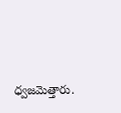ధ్వజమెత్తారు.